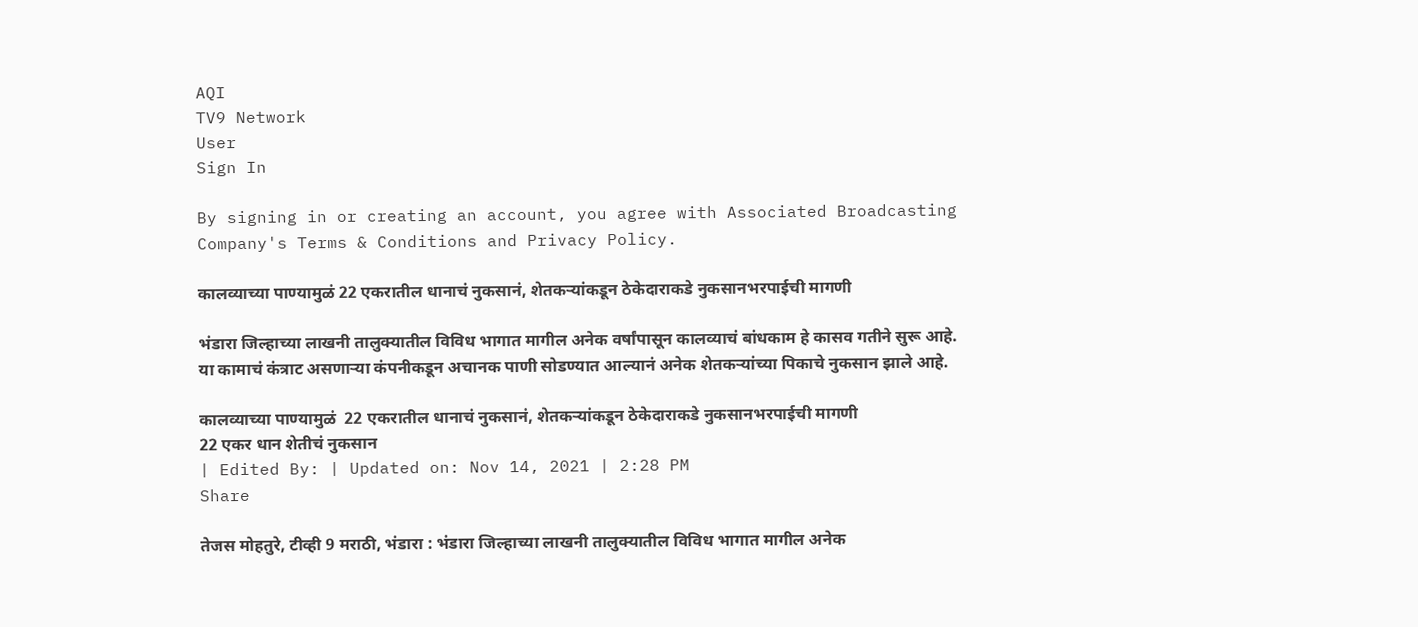AQI
TV9 Network
User
Sign In

By signing in or creating an account, you agree with Associated Broadcasting Company's Terms & Conditions and Privacy Policy.

कालव्याच्या पाण्यामुळं 22 एकरातील धानाचं नुकसानं, शेतकऱ्यांकडून ठेकेदाराकडे नुकसानभरपाईची मागणी

भंडारा जिल्हाच्या लाखनी तालुक्यातील विविध भागात मागील अनेक वर्षांपासून कालव्याचं बांधकाम हे कासव गतीने सुरू आहे. या कामाचं कंत्राट असणाऱ्या कंपनीकडून अचानक पाणी सोडण्यात आल्यानं अनेक शेतकऱ्यांच्या पिकाचे नुकसान झाले आहे.

कालव्याच्या पाण्यामुळं  22 एकरातील धानाचं नुकसानं, शेतकऱ्यांकडून ठेकेदाराकडे नुकसानभरपाईची मागणी
22 एकर धान शेतीचं नुकसान
| Edited By: | Updated on: Nov 14, 2021 | 2:28 PM
Share

तेजस मोहतुरे, टीव्ही 9 मराठी, भंडारा : भंडारा जिल्हाच्या लाखनी तालुक्यातील विविध भागात मागील अनेक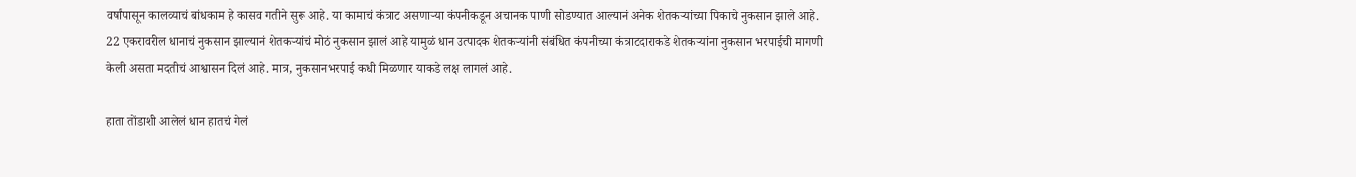वर्षांपासून कालव्याचं बांधकाम हे कासव गतीने सुरू आहे. या कामाचं कंत्राट असणाऱ्या कंपनीकडून अचानक पाणी सोडण्यात आल्यानं अनेक शेतकऱ्यांच्या पिकाचे नुकसान झाले आहे. 22 एकरावरील धानाचं नुकसान झाल्यानं शेतकऱ्यांचं मोठं नुकसान झालं आहे यामुळं धान उत्पादक शेतकऱ्यांनी संबंधित कंपनीच्या कंत्राटदाराकडे शेतकऱ्यांना नुकसान भरपाईची मागणी केली असता मदतीचं आश्वासन दिलं आहे. मात्र, नुकसानभरपाई कधी मिळणार याकडे लक्ष लागलं आहे.

हाता तोंडाशी आलेलं धान हातचं गेलं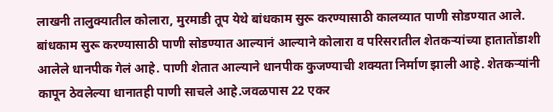लाखनी तालुक्यातील कोलारा, मुरमाडी तूप येथे बांधकाम सुरू करण्यासाठी कालव्यात पाणी सोडण्यात आले. बांधकाम सुरू करण्यासाठी पाणी सोडण्यात आल्यानं आल्याने कोलारा व परिसरातील शेतकऱ्यांच्या हातातोंडाशी आलेले धानपीक गेलं आहे. पाणी शेतात आल्याने धानपीक कुजण्याची शक्यता निर्माण झाली आहे. शेतकऱ्यांनी कापून ठेवलेल्या धानातही पाणी साचले आहे.जवळपास 22 एकर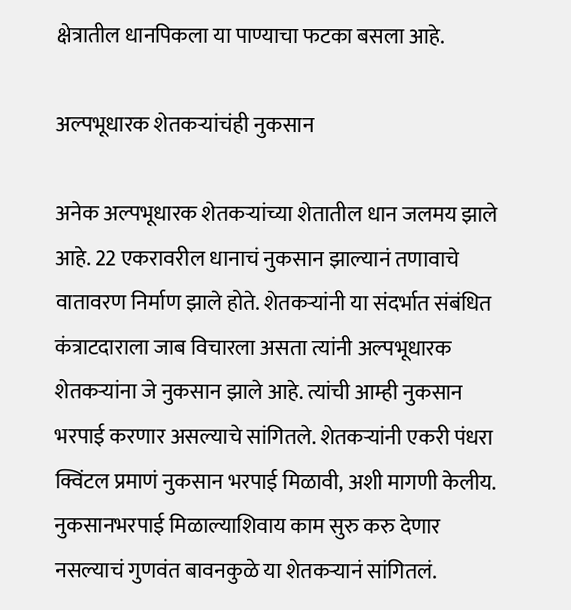क्षेत्रातील धानपिकला या पाण्याचा फटका बसला आहे.

अल्पभूधारक शेतकऱ्यांचंही नुकसान

अनेक अल्पभूधारक शेतकऱ्यांच्या शेतातील धान जलमय झाले आहे. 22 एकरावरील धानाचं नुकसान झाल्यानं तणावाचे वातावरण निर्माण झाले होते. शेतकऱ्यांनी या संदर्भात संबंधित कंत्राटदाराला जाब विचारला असता त्यांनी अल्पभूधारक शेतकऱ्यांना जे नुकसान झाले आहे. त्यांची आम्ही नुकसान भरपाई करणार असल्याचे सांगितले. शेतकऱ्यांनी एकरी पंधरा क्विंटल प्रमाणं नुकसान भरपाई मिळावी, अशी मागणी केलीय. नुकसानभरपाई मिळाल्याशिवाय काम सुरु करु देणार नसल्याचं गुणवंत बावनकुळे या शेतकऱ्यानं सांगितलं.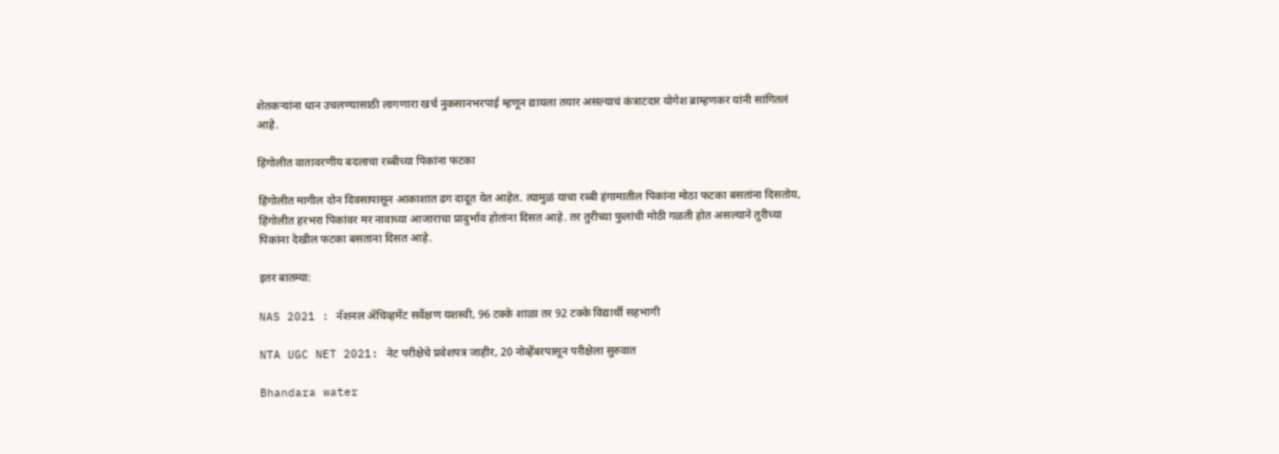शेतकऱ्यांना धान उचलण्यासाठी लागणारा खर्च नुकसानभरपाई म्हणून द्यायला तयार असल्याचं कंत्राटदार योगेश ब्राम्हणकर यांनी सांगितलं आहे.

हिंगोलीत वातावरणीय बदलाचा रब्बीच्या पिकांना फटका

हिंगोलीत मागील दोन दिवसापासून आकाशात ढग दादूत येत आहेत. त्यामुळं याचा रब्बी हंगामातील पिकांना मोठा फटका बसतांना दिसतोय, हिंगोलीत हरभरा पिकांवर मर नावाच्या आजाराचा प्रादुर्भाव होतांना दिसत आहे. तर तुरीच्या फुलांची मोठी गळती होत असल्याने तुरीच्या पिकांना देखील फटका बसताना दिसत आहे.

इतर बातम्या:

NAS 2021 : नॅशनल ॲचिव्हमेंट सर्वेक्षण यशस्वी, 96 टक्के शाळा तर 92 टक्के विद्यार्थी सहभागी

NTA UGC NET 2021: नेट परीक्षेचे प्रवेशपत्र जाहीर, 20 नोव्हेंबरपासून परीक्षेला सुरुवात

Bhandara water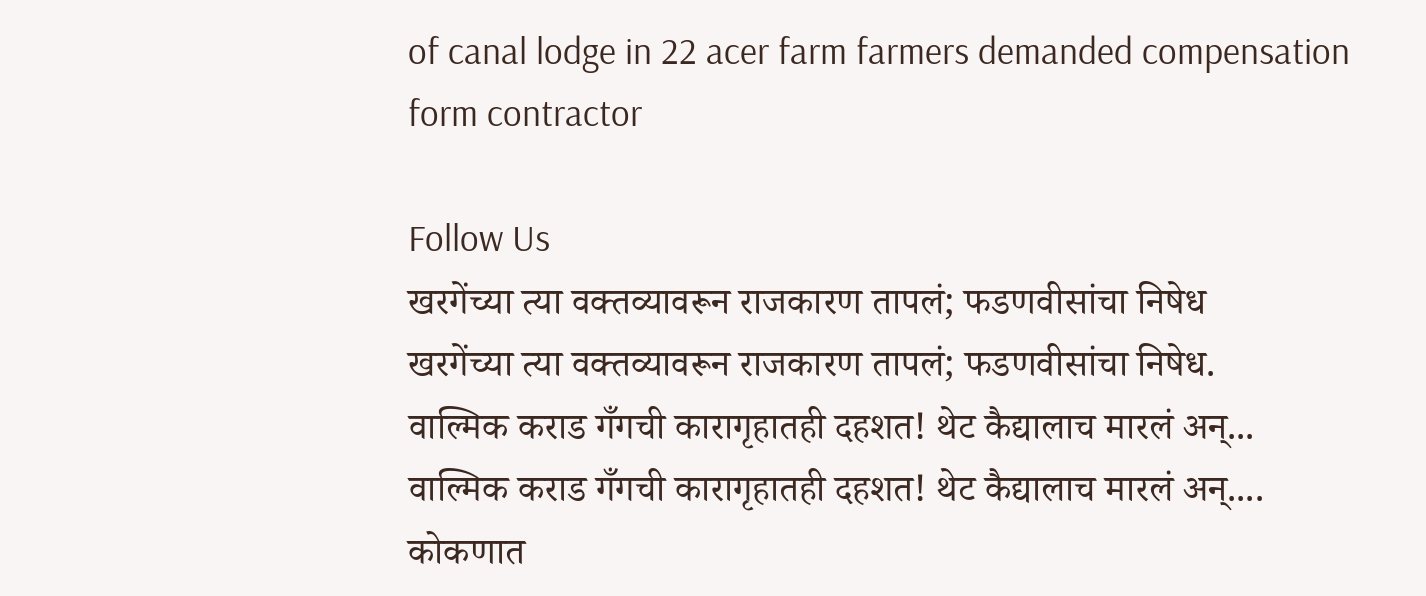of canal lodge in 22 acer farm farmers demanded compensation form contractor

Follow Us
खरगेंच्या त्या वक्तव्यावरून राजकारण तापलं; फडणवीसांचा निषेध
खरगेंच्या त्या वक्तव्यावरून राजकारण तापलं; फडणवीसांचा निषेध.
वाल्मिक कराड गँगची कारागृहातही दहशत! थेट कैद्यालाच मारलं अन्...
वाल्मिक कराड गँगची कारागृहातही दहशत! थेट कैद्यालाच मारलं अन्....
कोकणात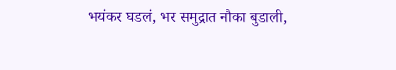भयंकर घडलं, भर समुद्रात नौका बुडाली,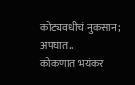कोट्यवधीचं नुकसान; अपघात..
कोकणात भयंकर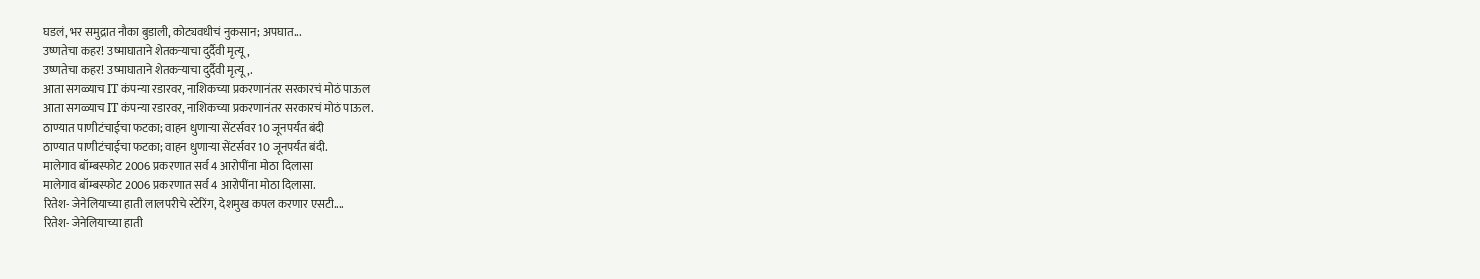घडलं, भर समुद्रात नौका बुडाली, कोट्यवधीचं नुकसान; अपघात...
उष्णतेचा कहर! उष्माघाताने शेतकऱ्याचा दुर्दैवी मृत्यू,
उष्णतेचा कहर! उष्माघाताने शेतकऱ्याचा दुर्दैवी मृत्यू,.
आता सगळ्याच IT कंपन्या रडारवर, नाशिकच्या प्रकरणानंतर सरकारचं मोठं पाऊल
आता सगळ्याच IT कंपन्या रडारवर, नाशिकच्या प्रकरणानंतर सरकारचं मोठं पाऊल.
ठाण्यात पाणीटंचाईचा फटका; वाहन धुणाऱ्या सेंटर्सवर 10 जूनपर्यंत बंदी
ठाण्यात पाणीटंचाईचा फटका; वाहन धुणाऱ्या सेंटर्सवर 10 जूनपर्यंत बंदी.
मालेगाव बॉम्बस्फोट 2006 प्रकरणात सर्व 4 आरोपींना मोठा दिलासा
मालेगाव बॉम्बस्फोट 2006 प्रकरणात सर्व 4 आरोपींना मोठा दिलासा.
रितेश- जेनेलियाच्या हाती लालपरीचे स्टेरिंग, देशमुख कपल करणार एसटी....
रितेश- जेनेलियाच्या हाती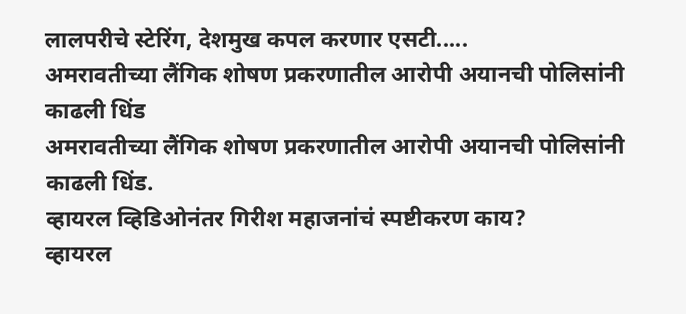लालपरीचे स्टेरिंग, देशमुख कपल करणार एसटी.....
अमरावतीच्या लैंगिक शोषण प्रकरणातील आरोपी अयानची पोलिसांनी काढली धिंड
अमरावतीच्या लैंगिक शोषण प्रकरणातील आरोपी अयानची पोलिसांनी काढली धिंड.
व्हायरल व्हिडिओनंतर गिरीश महाजनांचं स्पष्टीकरण काय?
व्हायरल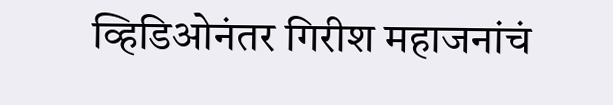व्हिडिओनंतर गिरीश महाजनांचं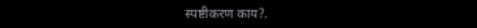स्पष्टीकरण काय?.